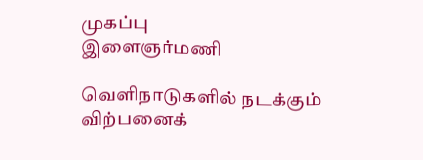முகப்பு
இளைஞர்மணி

வெளிநாடுகளில் நடக்கும் விற்பனைக்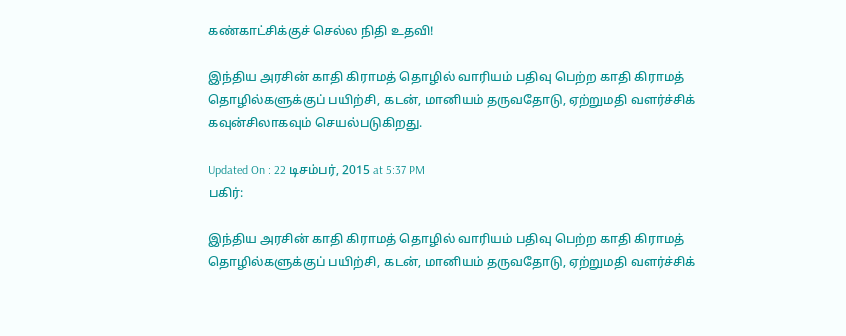கண்காட்சிக்குச் செல்ல நிதி உதவி!

இந்திய அரசின் காதி கிராமத் தொழில் வாரியம் பதிவு பெற்ற காதி கிராமத் தொழில்களுக்குப் பயிற்சி, கடன், மானியம் தருவதோடு, ஏற்றுமதி வளர்ச்சிக் கவுன்சிலாகவும் செயல்படுகிறது.

Updated On : 22 டிசம்பர், 2015 at 5:37 PM
பகிர்:

இந்திய அரசின் காதி கிராமத் தொழில் வாரியம் பதிவு பெற்ற காதி கிராமத் தொழில்களுக்குப் பயிற்சி, கடன், மானியம் தருவதோடு, ஏற்றுமதி வளர்ச்சிக்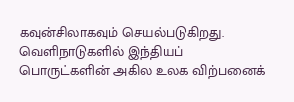கவுன்சிலாகவும் செயல்படுகிறது. வெளிநாடுகளில் இந்தியப் பொருட்களின் அகில உலக விற்பனைக்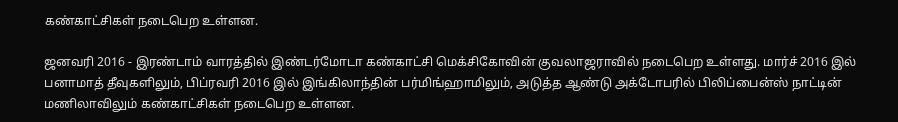கண்காட்சிகள் நடைபெற உள்ளன.

ஜனவரி 2016 - இரண்டாம் வாரத்தில் இண்டர்மோடா கண்காட்சி மெக்சிகோவின் குவலாஜராவில் நடைபெற உள்ளது. மார்ச் 2016 இல் பனாமாத் தீவுகளிலும், பிப்ரவரி 2016 இல் இங்கிலாந்தின் பர்மிங்ஹாமிலும், அடுத்த ஆண்டு அக்டோபரில் பிலிப்பைன்ஸ் நாட்டின் மணிலாவிலும் கண்காட்சிகள் நடைபெற உள்ளன.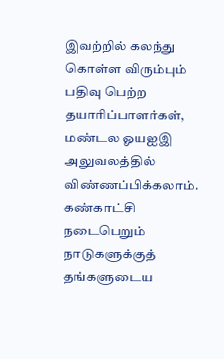இவற்றில் கலந்து கொள்ள விரும்பும் பதிவு பெற்ற தயாரிப்பாளர்கள், மண்டல ஓயஐஇ அலுவலத்தில் விண்ணப்பிக்கலாம். கண்காட்சி நடைபெறும் நாடுகளுக்குத் தங்களுடைய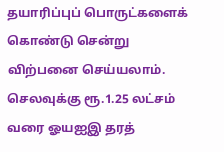தயாரிப்புப் பொருட்களைக் கொண்டு சென்று விற்பனை செய்யலாம். செலவுக்கு ரூ.1.25 லட்சம் வரை ஓயஐஇ தரத்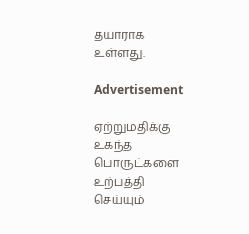தயாராக உள்ளது.

Advertisement

ஏற்றுமதிக்கு உகந்த பொருட்களை உற்பத்தி செய்யும்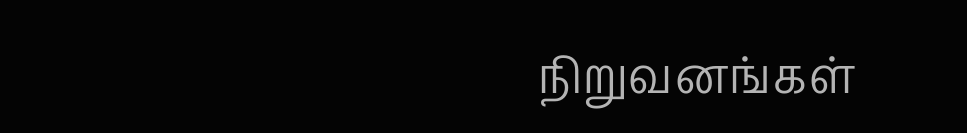நிறுவனங்கள்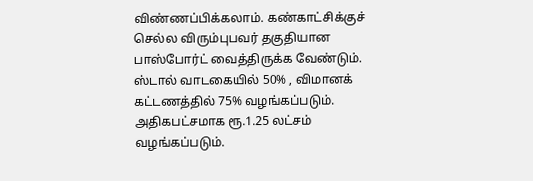விண்ணப்பிக்கலாம். கண்காட்சிக்குச் செல்ல விரும்புபவர் தகுதியான பாஸ்போர்ட் வைத்திருக்க வேண்டும். ஸ்டால் வாடகையில் 50% , விமானக் கட்டணத்தில் 75% வழங்கப்படும். அதிகபட்சமாக ரூ.1.25 லட்சம் வழங்கப்படும்.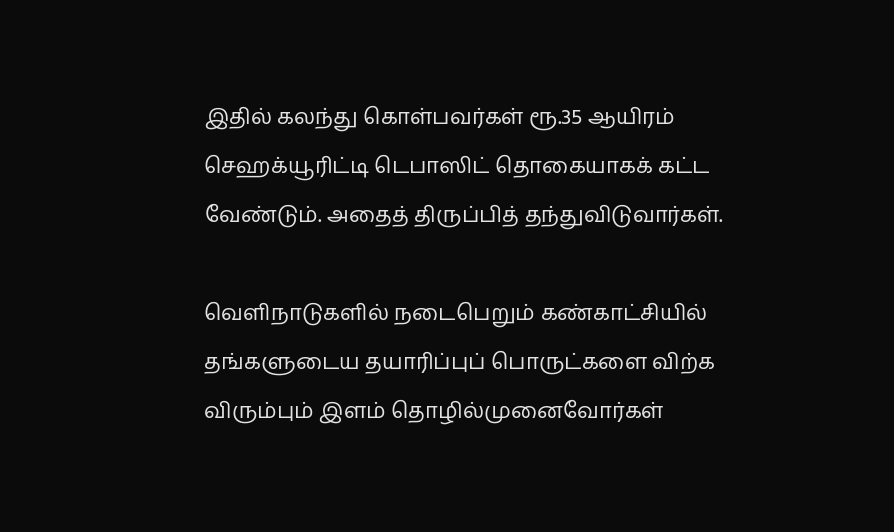இதில் கலந்து கொள்பவர்கள் ரூ.35 ஆயிரம் செஹக்யூரிட்டி டெபாஸிட் தொகையாகக் கட்ட வேண்டும். அதைத் திருப்பித் தந்துவிடுவார்கள்.

வெளிநாடுகளில் நடைபெறும் கண்காட்சியில் தங்களுடைய தயாரிப்புப் பொருட்களை விற்க விரும்பும் இளம் தொழில்முனைவோர்கள்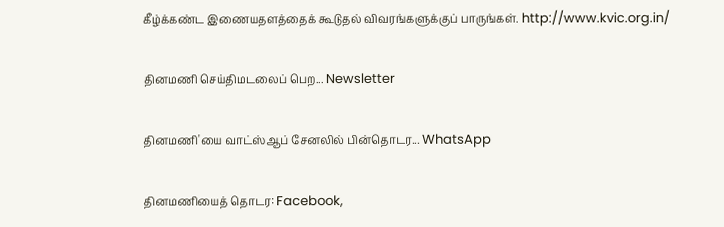கீழ்க்கண்ட இணையதளத்தைக் கூடுதல் விவரங்களுக்குப் பாருங்கள். http://www.kvic.org.in/

தினமணி செய்திமடலைப் பெற... Newsletter

தினமணி'யை வாட்ஸ்ஆப் சேனலில் பின்தொடர... WhatsApp

தினமணியைத் தொடர: Facebook,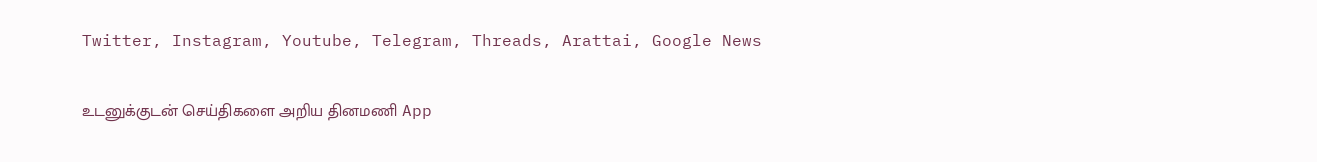Twitter, Instagram, Youtube, Telegram, Threads, Arattai, Google News

உடனுக்குடன் செய்திகளை அறிய தினமணி App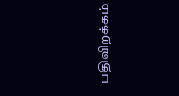பதிவிறக்கம்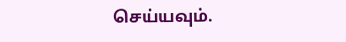செய்யவும்.